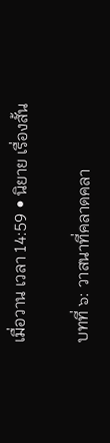เมื่อวาน เวลา 14:59 • นิยาย เรื่องสั้น

บทที่ ๖: วาสนาที่คลาดคลา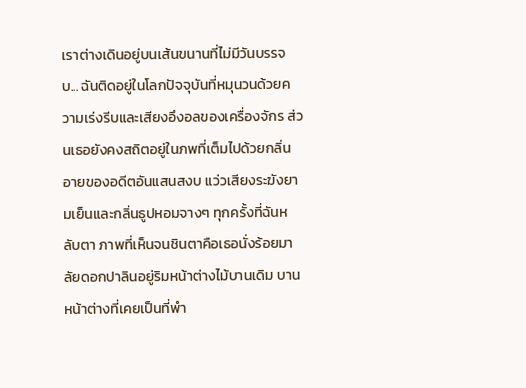เราต่างเดินอยู่บนเส้นขนานที่ไม่มีวันบรรจบ... ฉันติดอยู่ในโลกปัจจุบันที่หมุนวนด้วยความเร่งรีบและเสียงอึงอลของเครื่องจักร ส่วนเธอยังคงสถิตอยู่ในภพที่เต็มไปด้วยกลิ่นอายของอดีตอันแสนสงบ แว่วเสียงระฆังยามเย็นและกลิ่นธูปหอมจางๆ ทุกครั้งที่ฉันหลับตา ภาพที่เห็นจนชินตาคือเธอนั่งร้อยมาลัยดอกปาลินอยู่ริมหน้าต่างไม้บานเดิม บานหน้าต่างที่เคยเป็นที่พำ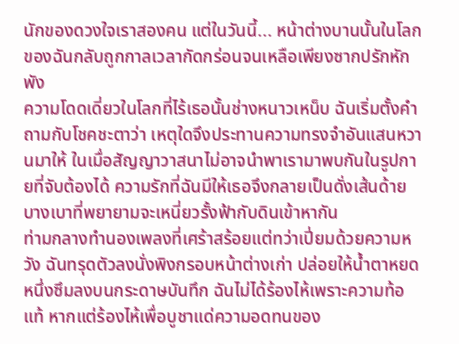นักของดวงใจเราสองคน แต่ในวันนี้... หน้าต่างบานนั้นในโลกของฉันกลับถูกกาลเวลากัดกร่อนจนเหลือเพียงซากปรักหักพัง
ความโดดเดี่ยวในโลกที่ไร้เธอนั้นช่างหนาวเหน็บ ฉันเริ่มตั้งคำถามกับโชคชะตาว่า เหตุใดจึงประทานความทรงจำอันแสนหวานมาให้ ในเมื่อสัญญาวาสนาไม่อาจนำพาเรามาพบกันในรูปกายที่จับต้องได้ ความรักที่ฉันมีให้เธอจึงกลายเป็นดั่งเส้นด้ายบางเบาที่พยายามจะเหนี่ยวรั้งฟ้ากับดินเข้าหากัน
ท่ามกลางทำนองเพลงที่เศร้าสร้อยแต่ทว่าเปี่ยมด้วยความหวัง ฉันทรุดตัวลงนั่งพิงกรอบหน้าต่างเก่า ปล่อยให้น้ำตาหยดหนึ่งซึมลงบนกระดาษบันทึก ฉันไม่ได้ร้องไห้เพราะความท้อแท้ หากแต่ร้องไห้เพื่อบูชาแด่ความอดทนของ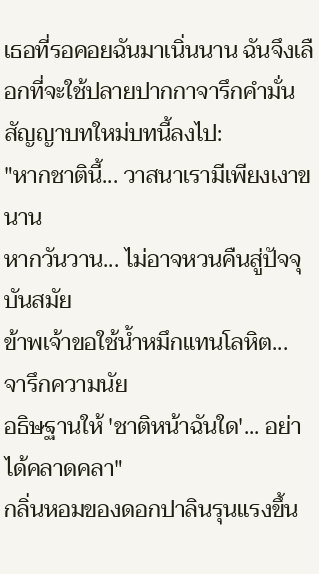เธอที่รอคอยฉันมาเนิ่นนาน ฉันจึงเลือกที่จะใช้ปลายปากกาจารึกคำมั่นสัญญาบทใหม่บทนี้ลงไป:
"หากชาตินี้... วาสนาเรามีเพียงเงาขนาน
หากวันวาน... ไม่อาจหวนคืนสู่ปัจจุบันสมัย
ข้าพเจ้าขอใช้น้ำหมึกแทนโลหิต... จารึกความนัย
อธิษฐานให้ 'ชาติหน้าฉันใด'... อย่าได้คลาดคลา"
กลิ่นหอมของดอกปาลินรุนแรงขึ้น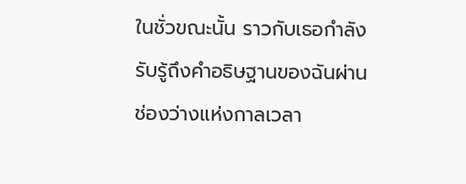ในชั่วขณะนั้น ราวกับเธอกำลังรับรู้ถึงคำอธิษฐานของฉันผ่านช่องว่างแห่งกาลเวลา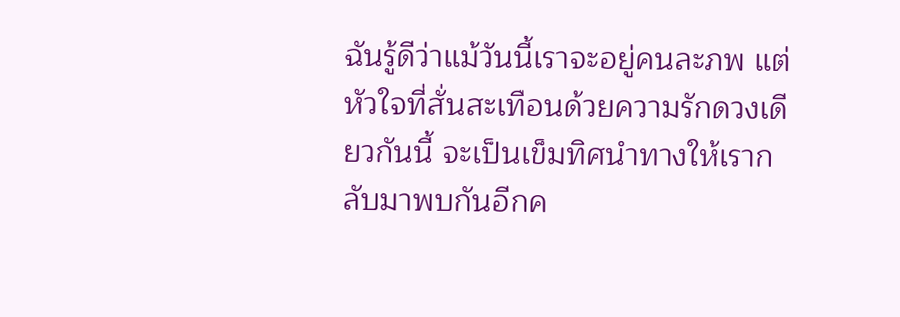ฉันรู้ดีว่าแม้วันนี้เราจะอยู่คนละภพ แต่หัวใจที่สั่นสะเทือนด้วยความรักดวงเดียวกันนี้ จะเป็นเข็มทิศนำทางให้เรากลับมาพบกันอีกค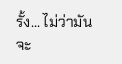รั้ง... ไม่ว่ามันจะ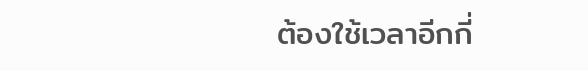ต้องใช้เวลาอีกกี่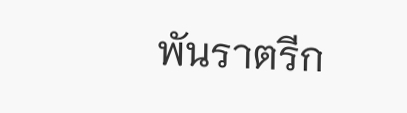พันราตรีก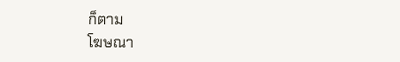ก็ตาม
โฆษณา